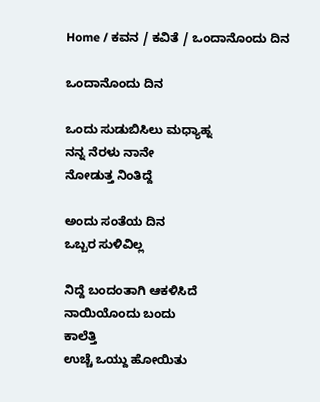Home / ಕವನ / ಕವಿತೆ / ಒಂದಾನೊಂದು ದಿನ

ಒಂದಾನೊಂದು ದಿನ

ಒಂದು ಸುಡುಬಿಸಿಲು ಮಧ್ಯಾಹ್ನ
ನನ್ನ ನೆರಳು ನಾನೇ
ನೋಡುತ್ತ ನಿಂತಿದ್ದೆ

ಅಂದು ಸಂತೆಯ ದಿನ
ಒಬ್ಬರ ಸುಳಿವಿಲ್ಲ

ನಿದ್ದೆ ಬಂದಂತಾಗಿ ಆಕಳಿಸಿದೆ
ನಾಯಿಯೊಂದು ಬಂದು
ಕಾಲೆತ್ತಿ
ಉಚ್ಚೆ ಒಯ್ದು ಹೋಯಿತು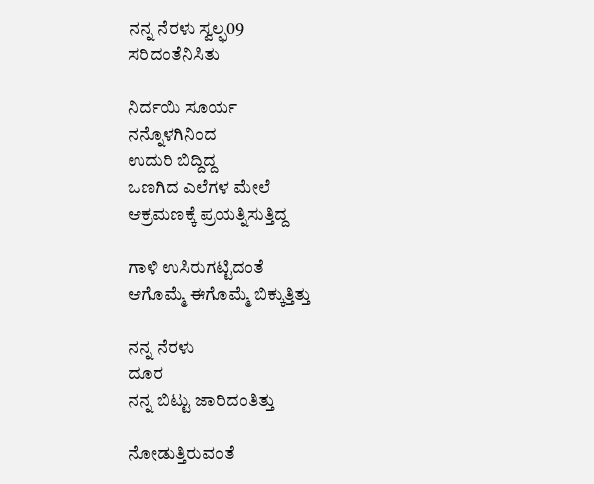ನನ್ನ ನೆರಳು ಸ್ವಲ್ಫ09
ಸರಿದಂತೆನಿಸಿತು

ನಿರ್ದಯಿ ಸೂರ್ಯ
ನನ್ನೊಳಗಿನಿಂದ
ಉದುರಿ ಬಿದ್ದಿದ್ದ
ಒಣಗಿದ ಎಲೆಗಳ ಮೇಲೆ
ಆಕ್ರಮಣಕ್ಕೆ ಪ್ರಯತ್ನಿಸುತ್ತಿದ್ದ

ಗಾಳಿ ಉಸಿರುಗಟ್ಟಿದಂತೆ
ಆಗೊಮ್ಮೆ ಈಗೊಮ್ಮೆ ಬಿಕ್ಕುತ್ತಿತ್ತು

ನನ್ನ ನೆರಳು
ದೂರ
ನನ್ನ ಬಿಟ್ಟು ಜಾರಿದಂತಿತ್ತು

ನೋಡುತ್ತಿರುವಂತೆ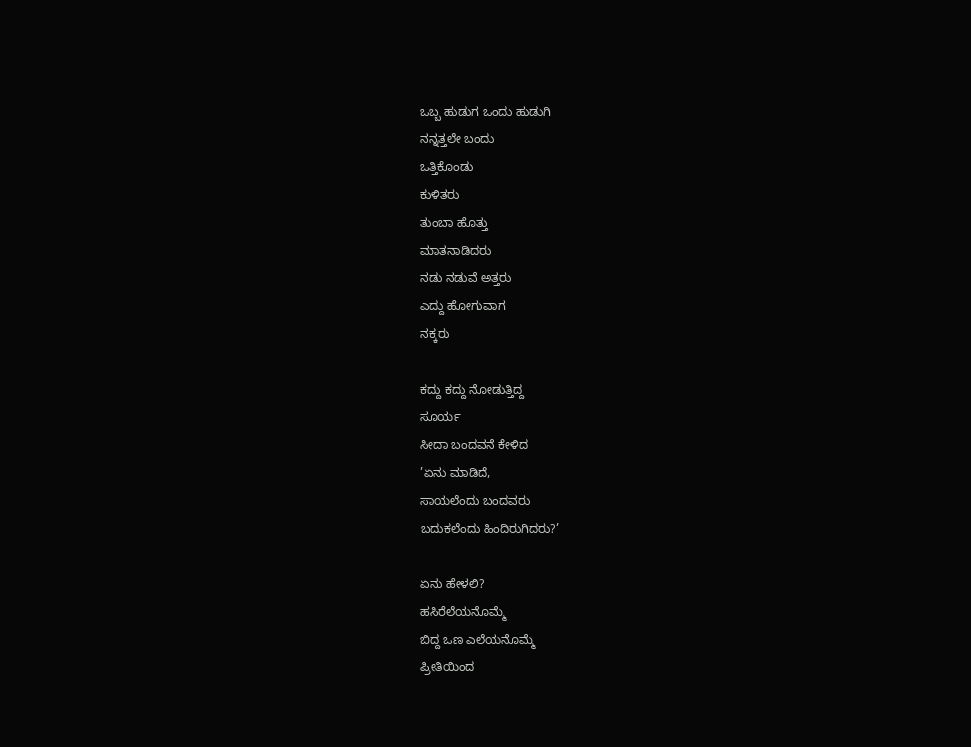ಒಬ್ಬ ಹುಡುಗ ಒಂದು ಹುಡುಗಿ
ನನ್ನತ್ತಲೇ ಬಂದು
ಒತ್ತಿಕೊಂಡು
ಕುಳಿತರು
ತುಂಬಾ ಹೊತ್ತು
ಮಾತನಾಡಿದರು
ನಡು ನಡುವೆ ಅತ್ತರು
ಎದ್ದು ಹೋಗುವಾಗ
ನಕ್ಕರು

ಕದ್ದು ಕದ್ದು ನೋಡುತ್ತಿದ್ದ
ಸೂರ್ಯ
ಸೀದಾ ಬಂದವನೆ ಕೇಳಿದ
’ಏನು ಮಾಡಿದೆ,
ಸಾಯಲೆಂದು ಬಂದವರು
ಬದುಕಲೆಂದು ಹಿಂದಿರುಗಿದರು?’

ಏನು ಹೇಳಲಿ?
ಹಸಿರೆಲೆಯನೊಮ್ಮೆ
ಬಿದ್ದ ಒಣ ಎಲೆಯನೊಮ್ಮೆ
ಪ್ರೀತಿಯಿಂದ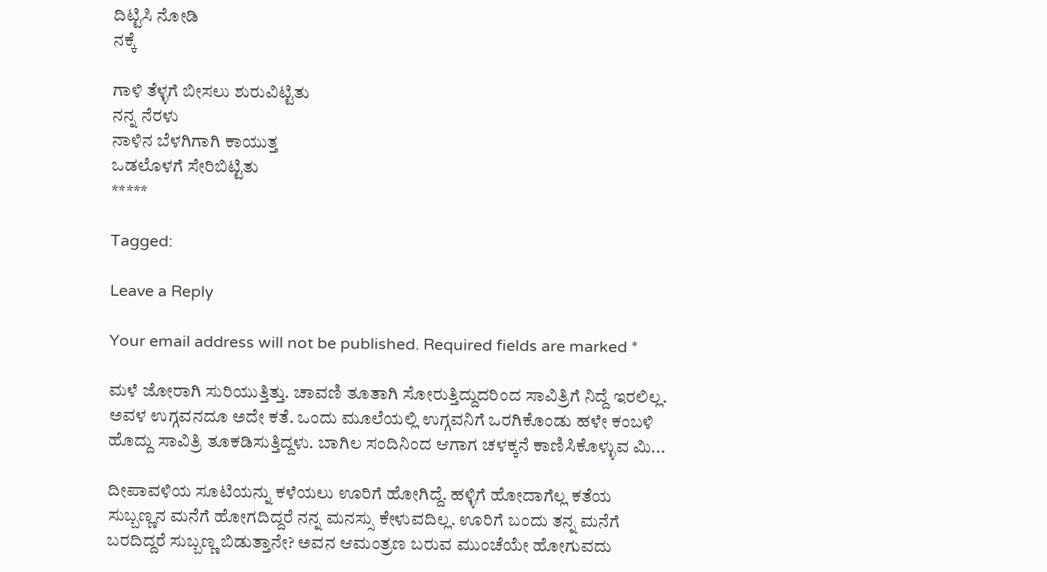ದಿಟ್ಟಿಸಿ ನೋಡಿ
ನಕ್ಕೆ

ಗಾಳಿ ತೆಳ್ಳಗೆ ಬೀಸಲು ಶುರುವಿಟ್ಟಿತು
ನನ್ನ ನೆರಳು
ನಾಳಿನ ಬೆಳಗಿಗಾಗಿ ಕಾಯುತ್ತ
ಒಡಲೊಳಗೆ ಸೇರಿಬಿಟ್ಟಿತು
*****

Tagged:

Leave a Reply

Your email address will not be published. Required fields are marked *

ಮಳೆ ಜೋರಾಗಿ ಸುರಿಯುತ್ತಿತ್ತು. ಚಾವಣಿ ತೂತಾಗಿ ಸೋರುತ್ತಿದ್ದುದರಿಂದ ಸಾವಿತ್ರಿಗೆ ನಿದ್ದೆ ಇರಲಿಲ್ಲ. ಅವಳ ಉಗ್ಗವನದೂ ಅದೇ ಕತೆ. ಒಂದು ಮೂಲೆಯಲ್ಲಿ ಉಗ್ಗವನಿಗೆ ಒರಗಿಕೊಂಡು ಹಳೇ ಕಂಬಳಿ ಹೊದ್ದು ಸಾವಿತ್ರಿ ತೂಕಡಿಸುತ್ತಿದ್ದಳು. ಬಾಗಿಲ ಸಂದಿನಿಂದ ಆಗಾಗ ಚಳಕ್ಕನೆ ಕಾಣಿಸಿಕೊಳ್ಳುವ ಮಿ...

ದೀಪಾವಳಿಯ ಸೂಟಿಯನ್ನು ಕಳೆಯಲು ಊರಿಗೆ ಹೋಗಿದ್ದೆ. ಹಳ್ಳಿಗೆ ಹೋದಾಗೆಲ್ಲ ಕತೆಯ ಸುಬ್ಬಣ್ಣನ ಮನೆಗೆ ಹೋಗದಿದ್ದರೆ ನನ್ನ ಮನಸ್ಸು ಕೇಳುವದಿಲ್ಲ. ಊರಿಗೆ ಬಂದು ತನ್ನ ಮನೆಗೆ ಬರದಿದ್ದರೆ ಸುಬ್ಬಣ್ಣ ಬಿಡುತ್ತಾನೇ? ಅವನ ಆಮಂತ್ರಣ ಬರುವ ಮುಂಚೆಯೇ ಹೋಗುವದು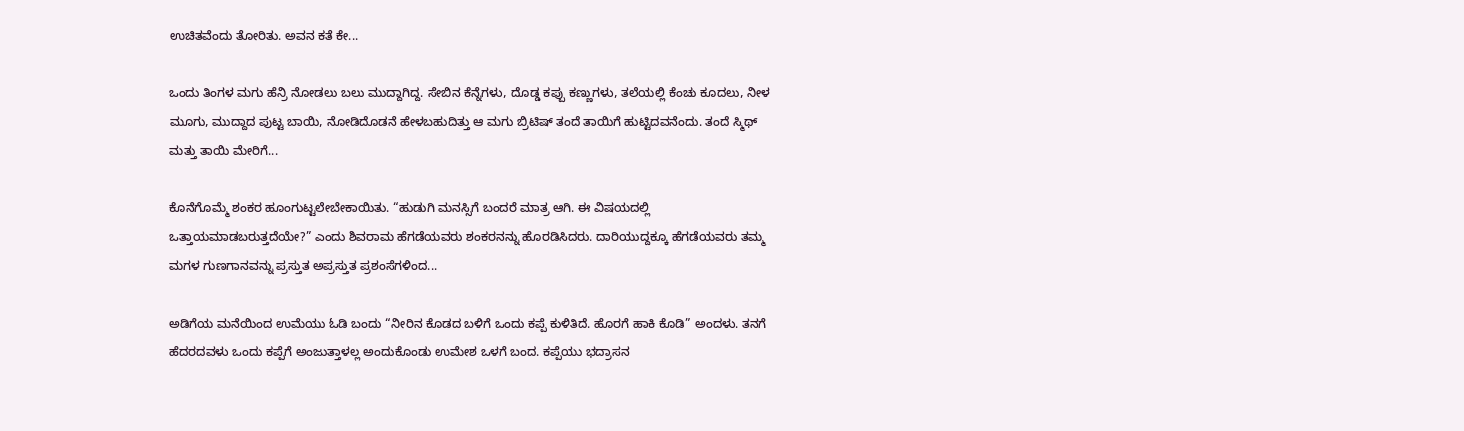ಉಚಿತವೆಂದು ತೋರಿತು. ಅವನ ಕತೆ ಕೇ...

ಒಂದು ತಿಂಗಳ ಮಗು ಹೆನ್ರಿ ನೋಡಲು ಬಲು ಮುದ್ದಾಗಿದ್ದ. ಸೇಬಿನ ಕೆನ್ನೆಗಳು, ದೊಡ್ಡ ಕಪ್ಪು ಕಣ್ಣುಗಳು, ತಲೆಯಲ್ಲಿ ಕೆಂಚು ಕೂದಲು, ನೀಳ ಮೂಗು, ಮುದ್ದಾದ ಪುಟ್ಟ ಬಾಯಿ, ನೋಡಿದೊಡನೆ ಹೇಳಬಹುದಿತ್ತು ಆ ಮಗು ಬ್ರಿಟಿಷ್ ತಂದೆ ತಾಯಿಗೆ ಹುಟ್ಟಿದವನೆಂದು. ತಂದೆ ಸ್ಮಿಥ್ ಮತ್ತು ತಾಯಿ ಮೇರಿಗೆ...

ಕೊನೆಗೊಮ್ಮೆ ಶಂಕರ ಹೂಂಗುಟ್ಟಲೇಬೇಕಾಯಿತು. “ಹುಡುಗಿ ಮನಸ್ಸಿಗೆ ಬಂದರೆ ಮಾತ್ರ ಆಗಿ. ಈ ವಿಷಯದಲ್ಲಿ ಒತ್ತಾಯಮಾಡಬರುತ್ತದೆಯೇ?” ಎಂದು ಶಿವರಾಮ ಹೆಗಡೆಯವರು ಶಂಕರನನ್ನು ಹೊರಡಿಸಿದರು. ದಾರಿಯುದ್ದಕ್ಕೂ ಹೆಗಡೆಯವರು ತಮ್ಮ ಮಗಳ ಗುಣಗಾನವನ್ನು ಪ್ರಸ್ತುತ ಅಪ್ರಸ್ತುತ ಪ್ರಶಂಸೆಗಳಿಂದ...

ಅಡಿಗೆಯ ಮನೆಯಿಂದ ಉಮೆಯು ಓಡಿ ಬಂದು “ನೀರಿನ ಕೊಡದ ಬಳಿಗೆ ಒಂದು ಕಪ್ಪೆ ಕುಳಿತಿದೆ. ಹೊರಗೆ ಹಾಕಿ ಕೊಡಿ” ಅಂದಳು. ತನಗೆ ಹೆದರದವಳು ಒಂದು ಕಪ್ಪೆಗೆ ಅಂಜುತ್ತಾಳಲ್ಲ ಅಂದುಕೊಂಡು ಉಮೇಶ ಒಳಗೆ ಬಂದ. ಕಪ್ಪೆಯು ಭದ್ರಾಸನ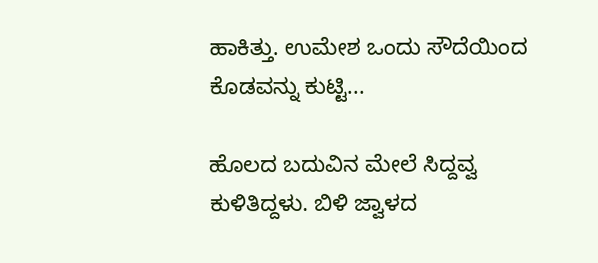ಹಾಕಿತ್ತು. ಉಮೇಶ ಒಂದು ಸೌದೆಯಿಂದ ಕೊಡವನ್ನು ಕುಟ್ಟಿ...

ಹೊಲದ ಬದುವಿನ ಮೇಲೆ ಸಿದ್ದವ್ವ ಕುಳಿತಿದ್ದಳು. ಬಿಳಿ ಜ್ವಾಳದ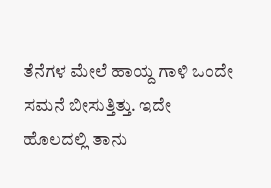ತೆನೆಗಳ ಮೇಲೆ ಹಾಯ್ದ ಗಾಳಿ ಒಂದೇ ಸಮನೆ ಬೀಸುತ್ತಿತ್ತು. ಇದೇ ಹೊಲದಲ್ಲಿ ತಾನು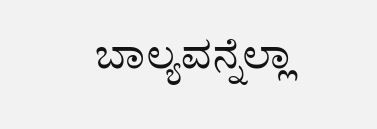ಬಾಲ್ಯವನ್ನೆಲ್ಲಾ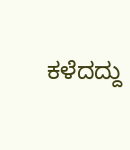ಕಳೆದದ್ದು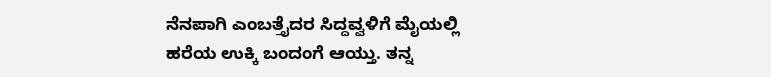ನೆನಪಾಗಿ ಎಂಬತ್ತೈದರ ಸಿದ್ದವ್ವಳಿಗೆ ಮೈಯಲ್ಲಿ ಹರೆಯ ಉಕ್ಕಿ ಬಂದಂಗೆ ಆಯ್ತು. ತನ್ನ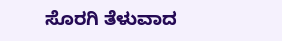ಸೊರಗಿ ತೆಳುವಾದ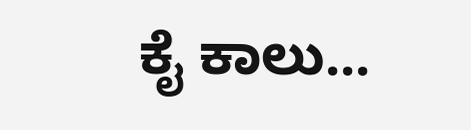ಕೈ ಕಾಲು...